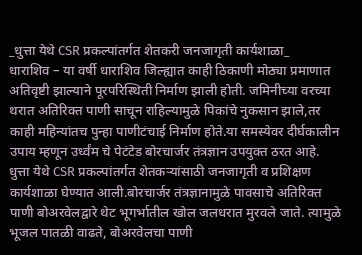_धुत्ता येथे CSR प्रकल्पांतर्गत शेतकरी जनजागृती कार्यशाळा_
धाराशिव – या वर्षी धाराशिव जिल्ह्यात काही ठिकाणी मोठ्या प्रमाणात अतिवृष्टी झाल्याने पूरपरिस्थिती निर्माण झाली होती. जमिनीच्या वरच्या थरात अतिरिक्त पाणी साचून राहिल्यामुळे पिकांचे नुकसान झाले,तर काही महिन्यांतच पुन्हा पाणीटंचाई निर्माण होते.या समस्येवर दीर्घकालीन उपाय म्हणून उर्ध्वंम चे पेटंटेड बोरचार्जर तंत्रज्ञान उपयुक्त ठरत आहे. धुत्ता येथे CSR प्रकल्पांतर्गत शेतकऱ्यांसाठी जनजागृती व प्रशिक्षण कार्यशाळा घेण्यात आली.बोरचार्जर तंत्रज्ञानामुळे पावसाचे अतिरिक्त पाणी बोअरवेलद्वारे थेट भूगर्भातील खोल जलधरात मुरवले जाते. त्यामुळे भूजल पातळी वाढते, बोअरवेलचा पाणी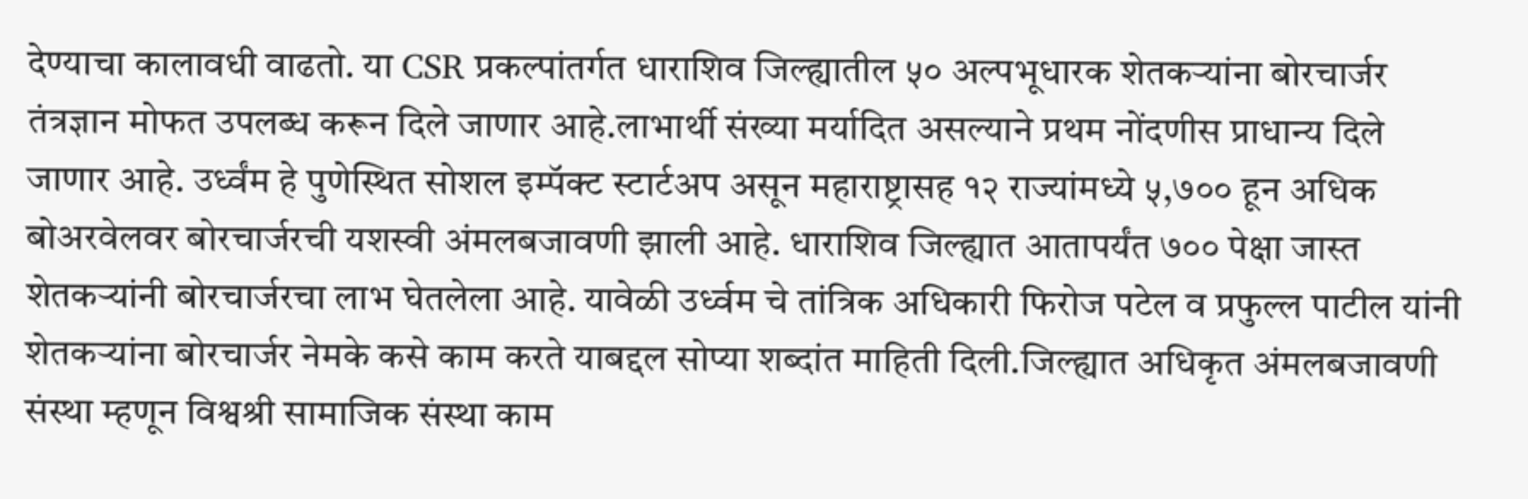देण्याचा कालावधी वाढतो. या CSR प्रकल्पांतर्गत धाराशिव जिल्ह्यातील ५० अल्पभूधारक शेतकऱ्यांना बोरचार्जर तंत्रज्ञान मोफत उपलब्ध करून दिले जाणार आहे.लाभार्थी संख्या मर्यादित असल्याने प्रथम नोंदणीस प्राधान्य दिले जाणार आहे. उर्ध्वंम हे पुणेस्थित सोशल इम्पॅक्ट स्टार्टअप असून महाराष्ट्रासह १२ राज्यांमध्ये ५,७०० हून अधिक बोअरवेलवर बोरचार्जरची यशस्वी अंमलबजावणी झाली आहे. धाराशिव जिल्ह्यात आतापर्यंत ७०० पेक्षा जास्त शेतकऱ्यांनी बोरचार्जरचा लाभ घेतलेला आहे. यावेळी उर्ध्वम चे तांत्रिक अधिकारी फिरोज पटेल व प्रफुल्ल पाटील यांनी शेतकऱ्यांना बोरचार्जर नेमके कसे काम करते याबद्दल सोप्या शब्दांत माहिती दिली.जिल्ह्यात अधिकृत अंमलबजावणी संस्था म्हणून विश्वश्री सामाजिक संस्था काम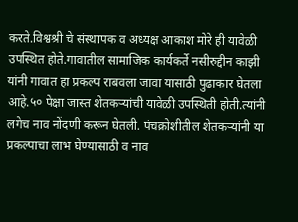करते.विश्वश्री चे संस्थापक व अध्यक्ष आकाश मोरे ही यावेळी उपस्थित होते.गावातील सामाजिक कार्यकर्ते नसीरुद्दीन काझी यांनी गावात हा प्रकल्प राबवला जावा यासाठी पुढाकार घेतला आहे.५० पेक्षा जास्त शेतकऱ्यांची यावेळी उपस्थिती होती.त्यांनी लगेच नाव नोंदणी करून घेतली. पंचक्रोशीतील शेतकऱ्यांनी या प्रकल्पाचा लाभ घेण्यासाठी व नाव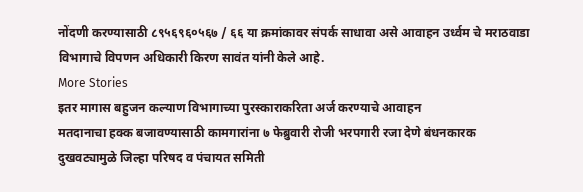नोंदणी करण्यासाठी ८९५६९६०५६७ / ६६ या क्रमांकावर संपर्क साधावा असे आवाहन उर्ध्वम चे मराठवाडा विभागाचे विपणन अधिकारी किरण सावंत यांनी केले आहे.
More Stories
इतर मागास बहुजन कल्याण विभागाच्या पुरस्काराकरिता अर्ज करण्याचे आवाहन
मतदानाचा हक्क बजावण्यासाठी कामगारांना ७ फेब्रुवारी रोजी भरपगारी रजा देणे बंधनकारक
दुखवट्यामुळे जिल्हा परिषद व पंचायत समिती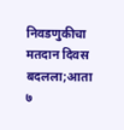निवडणुकीचा मतदान दिवस बदलला;आता ७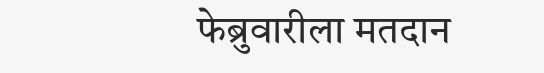फेब्रुवारीला मतदान